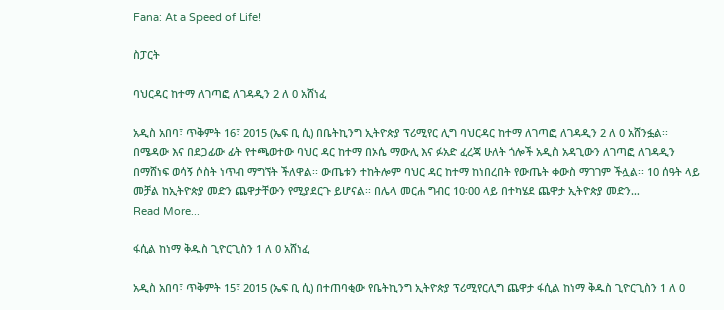Fana: At a Speed of Life!

ስፓርት

ባህርዳር ከተማ ለገጣፎ ለገዳዲን 2 ለ 0 አሸነፈ

አዲስ አበባ፣ ጥቅምት 16፣ 2015 (ኤፍ ቢ ሲ) በቤትኪንግ ኢትዮጵያ ፕሪሚየር ሊግ ባህርዳር ከተማ ለገጣፎ ለገዳዲን 2 ለ 0 አሸንፏል፡፡ በሜዳው እና በደጋፊው ፊት የተጫወተው ባህር ዳር ከተማ በኦሴ ማውሊ እና ፉአድ ፈረጃ ሁለት ጎሎች አዲስ አዳጊውን ለገጣፎ ለገዳዲን በማሸነፍ ወሳኝ ሶስት ነጥብ ማግኘት ችለዋል፡፡ ውጤቱን ተከትሎም ባህር ዳር ከተማ ከነበረበት የውጤት ቀውስ ማገገም ችሏል፡፡ 10 ሰዓት ላይ መቻል ከኢትዮጵያ መድን ጨዋታቸውን የሚያደርጉ ይሆናል፡፡ በሌላ መርሐ ግብር 10፡00 ላይ በተካሄደ ጨዋታ ኢትዮጵያ መድን…
Read More...

ፋሲል ከነማ ቅዱስ ጊዮርጊስን 1 ለ 0 አሸነፈ

አዲስ አበባ፣ ጥቅምት 15፣ 2015 (ኤፍ ቢ ሲ) በተጠባቂው የቤትኪንግ ኢትዮጵያ ፕሪሚየርሊግ ጨዋታ ፋሲል ከነማ ቅዱስ ጊዮርጊስን 1 ለ 0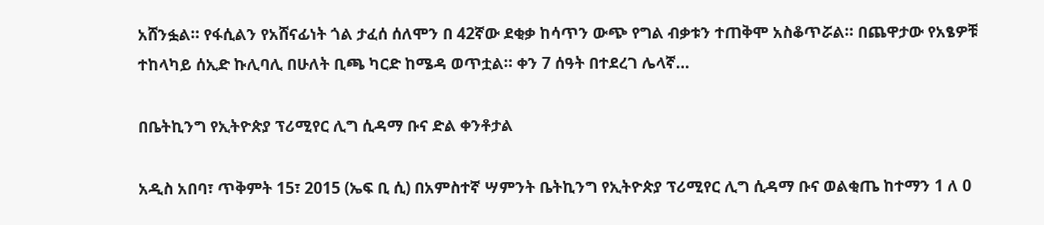አሸንፏል። የፋሲልን የአሸናፊነት ጎል ታፈሰ ሰለሞን በ 42ኛው ደቂቃ ከሳጥን ውጭ የግል ብቃቱን ተጠቅሞ አስቆጥሯል። በጨዋታው የአፄዎቹ ተከላካይ ሰኢድ ኩሊባሊ በሁለት ቢጫ ካርድ ከሜዳ ወጥቷል። ቀን 7 ሰዓት በተደረገ ሌላኛ…

በቤትኪንግ የኢትዮጵያ ፕሪሚየር ሊግ ሲዳማ ቡና ድል ቀንቶታል

አዲስ አበባ፣ ጥቅምት 15፣ 2015 (ኤፍ ቢ ሲ) በአምስተኛ ሣምንት ቤትኪንግ የኢትዮጵያ ፕሪሚየር ሊግ ሲዳማ ቡና ወልቂጤ ከተማን 1 ለ 0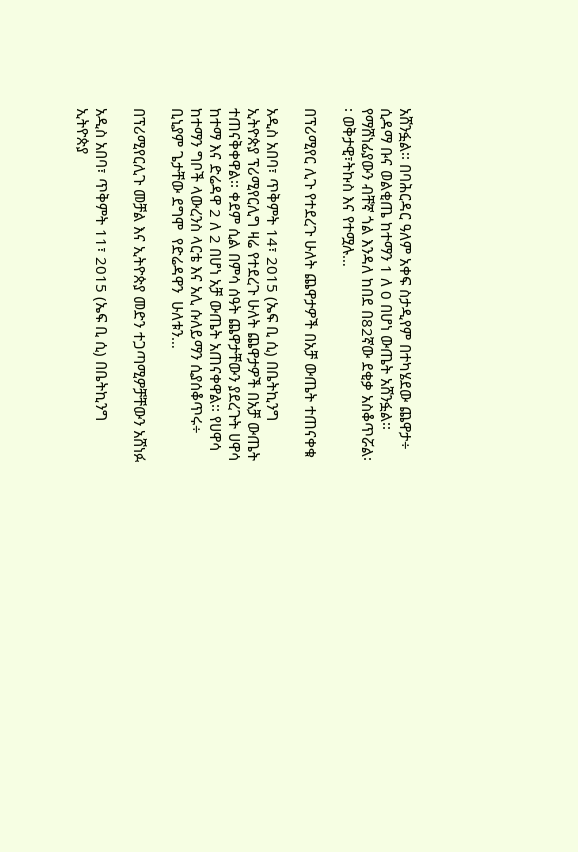አሸንፏል፡፡ በባሕርዳር ዓለም አቀፍ ስታዲየም በተካሄደው ጨዋታ÷ ሲዳማ ቡና ወልቂጤ ከተማን 1 ለ 0 በሆነ ውጤት አሸንፏል፡፡ የማሸነፊያውን ብቸኛ ጎል እንዳለ ከበደ በ82ኛው ደቂቃ አስቆጥሯል፡፡ ወቅታዊ፣ትኩስ እና የተሟሉ…

በፕሪሚየር ሊጉ የተደረጉ ሁለት ጨዋታዎች በአቻ ውጤት ተጠናቀቁ

አዲስ አበባ፣ ጥቅምት 14፣ 2015 (ኤፍ ቢ ሲ) በቤትኪንግ ኢትዮጵያ ፕሪሚየርሊግ ዛሬ የተደረጉ ሁለት ጨዋታዎች በአቻ ውጤት ተጠናቅቀዋል፡፡ ቀደም ሲል በምሳ ሰዓት ጨዋታቸውን ያደረጉት ሀዋሳ ከተማ እና ድሬዳዋ 2 ለ 2 በሆነ አቻ ውጤት አጠናቀዋል፡፡ የሀዋሳ ከተማን ግቦች ላውረንስ ላርቴ እና አሊ ሱለይማን ሲያሰቆጥሩ÷ ቢኒያም ጌታቸው ደግሞ  የድሬዳዋን  ሁለቱን…

በፕሪሚየርሊጉ መቻል እና ኢትዮጵያ መድን ተጋጣሚዎቻቸውን አሸነፉ

አዲስ አበባ፣ ጥቅምት 11፣ 2015 (ኤፍ ቢ ሲ) በቤትኪንግ ኢትዮጵያ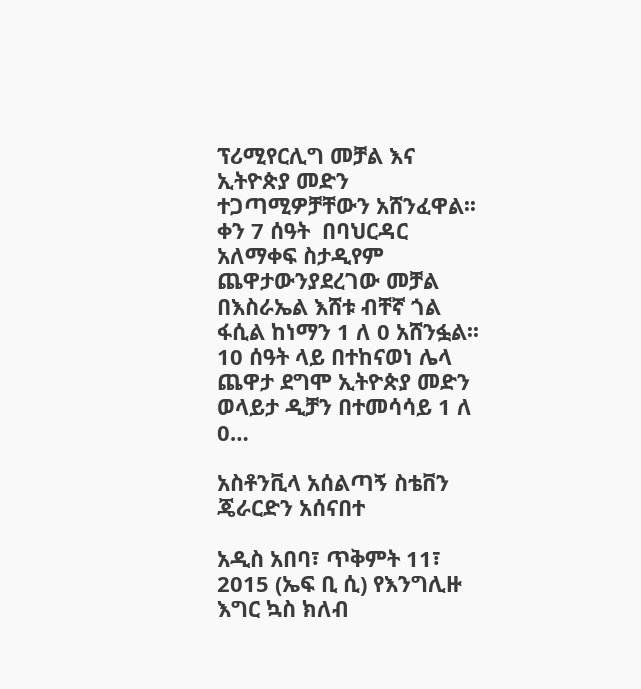ፕሪሚየርሊግ መቻል እና ኢትዮጵያ መድን ተጋጣሚዎቻቸውን አሸንፈዋል፡፡ ቀን 7 ሰዓት  በባህርዳር አለማቀፍ ስታዲየም ጨዋታውንያደረገው መቻል በእስራኤል እሸቱ ብቸኛ ጎል ፋሲል ከነማን 1 ለ 0 አሸንፏል፡፡ 10 ሰዓት ላይ በተከናወነ ሌላ ጨዋታ ደግሞ ኢትዮጵያ መድን ወላይታ ዲቻን በተመሳሳይ 1 ለ 0…

አስቶንቪላ አሰልጣኝ ስቴቨን ጄራርድን አሰናበተ

አዲስ አበባ፣ ጥቅምት 11፣ 2015 (ኤፍ ቢ ሲ) የእንግሊዙ እግር ኳስ ክለብ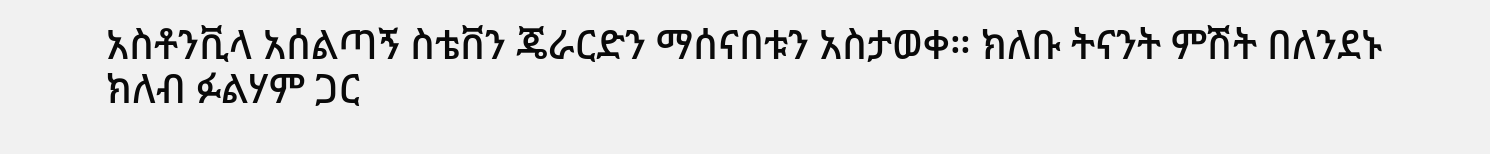አስቶንቪላ አሰልጣኝ ስቴቨን ጄራርድን ማሰናበቱን አስታወቀ። ክለቡ ትናንት ምሽት በለንደኑ ክለብ ፉልሃም ጋር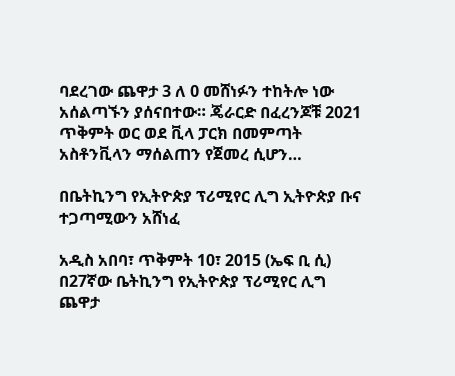ባደረገው ጨዋታ 3 ለ 0 መሸነፉን ተከትሎ ነው አሰልጣኙን ያሰናበተው። ጄራርድ በፈረንጆቹ 2021 ጥቅምት ወር ወደ ቪላ ፓርክ በመምጣት አስቶንቪላን ማሰልጠን የጀመረ ሲሆን…

በቤትኪንግ የኢትዮጵያ ፕሪሚየር ሊግ ኢትዮጵያ ቡና ተጋጣሚውን አሸነፈ

አዲስ አበባ፣ ጥቅምት 10፣ 2015 (ኤፍ ቢ ሲ) በ27ኛው ቤትኪንግ የኢትዮጵያ ፕሪሚየር ሊግ ጨዋታ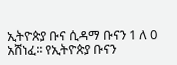ኢትዮጵያ ቡና ሲዳማ ቡናን 1 ለ 0 አሸነፈ፡፡ የኢትዮጵያ ቡናን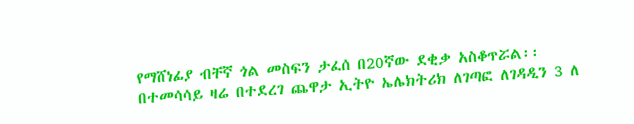የማሸነፊያ ብቸኛ ጎል መስፍን ታፈሰ በ20ኛው ደቂቃ አስቆጥሯል፡፡ በተመሳሳይ ዛሬ በተደረገ ጨዋታ ኢትዮ ኤሌክትሪክ ለገጣፎ ለገዳዲን 3 ለ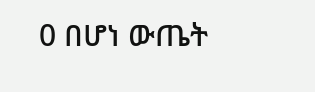0 በሆነ ውጤት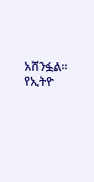አሸንፏል፡፡ የኢትዮ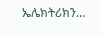ኤሌክትሪክን…